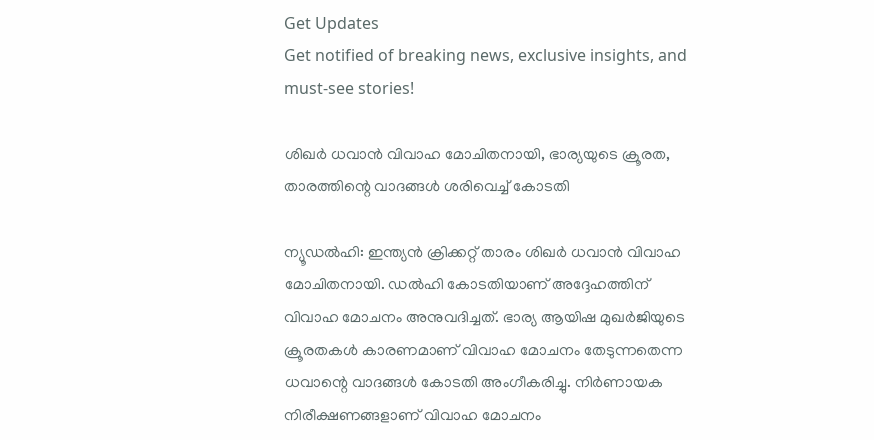Get Updates
Get notified of breaking news, exclusive insights, and must-see stories!

ശിഖര്‍ ധവാന്‍ വിവാഹ മോചിതനായി, ഭാര്യയുടെ ക്രൂരത, താരത്തിന്റെ വാദങ്ങള്‍ ശരിവെച്ച് കോടതി

ന്യൂഡല്‍ഹി: ഇന്ത്യന്‍ ക്രിക്കറ്റ് താരം ശിഖര്‍ ധവാന്‍ വിവാഹ മോചിതനായി. ഡല്‍ഹി കോടതിയാണ് അദ്ദേഹത്തിന് വിവാഹ മോചനം അനുവദിച്ചത്. ഭാര്യ ആയിഷ മുഖര്‍ജിയുടെ ക്രൂരതകള്‍ കാരണമാണ് വിവാഹ മോചനം തേടുന്നതെന്ന ധവാന്റെ വാദങ്ങള്‍ കോടതി അംഗീകരിച്ചു. നിര്‍ണായക നിരീക്ഷണങ്ങളാണ് വിവാഹ മോചനം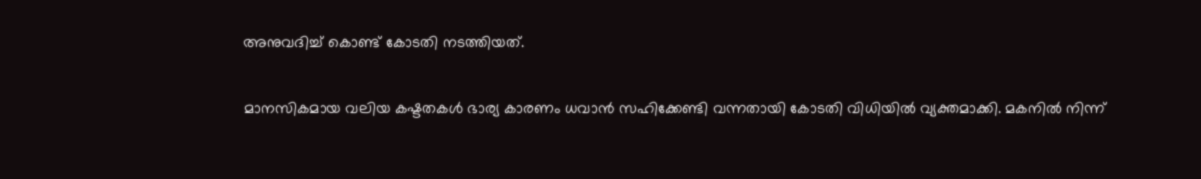അനുവദിച്ച് കൊണ്ട് കോടതി നടത്തിയത്.

മാനസികമായ വലിയ കഷ്ടതകള്‍ ഭാര്യ കാരണം ധവാന്‍ സഹിക്കേണ്ടി വന്നതായി കോടതി വിധിയില്‍ വ്യക്തമാക്കി. മകനില്‍ നിന്ന്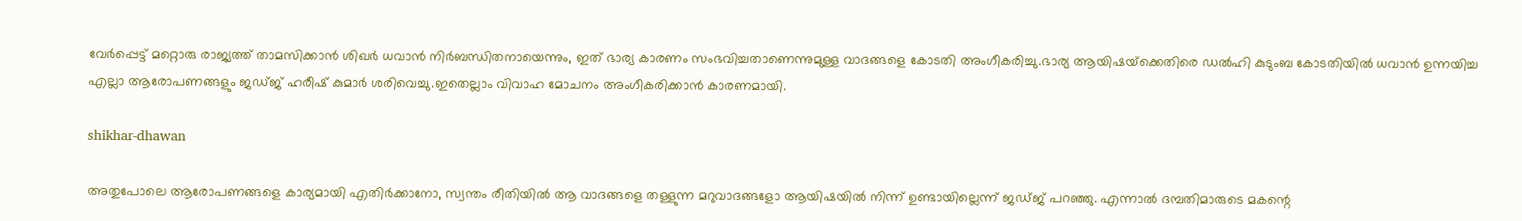വേര്‍പ്പെട്ട് മറ്റൊരു രാജ്യത്ത് താമസിക്കാന്‍ ശിഖര്‍ ധവാന്‍ നിര്‍ബന്ധിതനായെന്നും, ഇത് ഭാര്യ കാരണം സംഭവിച്ചതാണെന്നുമുള്ള വാദങ്ങളെ കോടതി അംഗീകരിച്ചു.ഭാര്യ ആയിഷയ്‌ക്കെതിരെ ഡല്‍ഹി കുടുംബ കോടതിയില്‍ ധവാന്‍ ഉന്നയിച്ച എല്ലാ ആരോപണങ്ങളും ജഡ്ജ് ഹരീഷ് കുമാര്‍ ശരിവെച്ചു.ഇതെല്ലാം വിവാഹ മോചനം അംഗീകരിക്കാന്‍ കാരണമായി.

shikhar-dhawan

അതുപോലെ ആരോപണങ്ങളെ കാര്യമായി എതിര്‍ക്കാനോ, സ്വന്തം രീതിയില്‍ ആ വാദങ്ങളെ തള്ളുന്ന മറുവാദങ്ങളോ ആയിഷയില്‍ നിന്ന് ഉണ്ടായില്ലെന്ന് ജഡ്ജ് പറഞ്ഞു. എന്നാല്‍ ദമ്പതിമാരുടെ മകന്റെ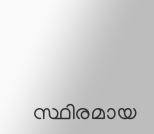സ്ഥിരമായ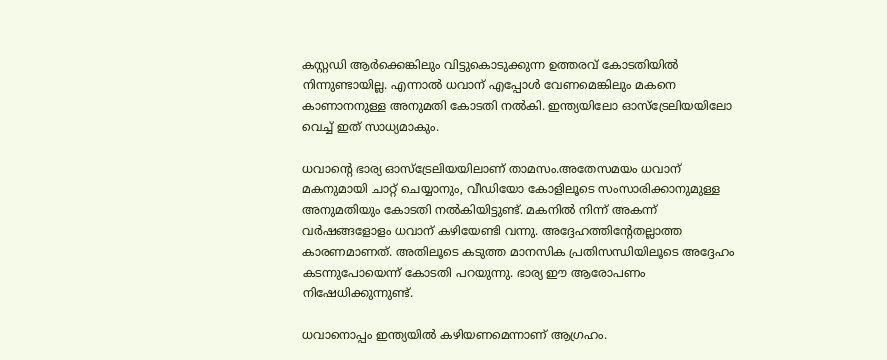കസ്റ്റഡി ആര്‍ക്കെങ്കിലും വിട്ടുകൊടുക്കുന്ന ഉത്തരവ് കോടതിയില്‍ നിന്നുണ്ടായില്ല. എന്നാല്‍ ധവാന് എപ്പോള്‍ വേണമെങ്കിലും മകനെ കാണാനനുള്ള അനുമതി കോടതി നല്‍കി. ഇന്ത്യയിലോ ഓസ്‌ട്രേലിയയിലോ വെച്ച് ഇത് സാധ്യമാകും.

ധവാന്റെ ഭാര്യ ഓസ്‌ട്രേലിയയിലാണ് താമസം.അതേസമയം ധവാന് മകനുമായി ചാറ്റ് ചെയ്യാനും, വീഡിയോ കോളിലൂടെ സംസാരിക്കാനുമുള്ള അനുമതിയും കോടതി നല്‍കിയിട്ടുണ്ട്. മകനില്‍ നിന്ന് അകന്ന് വര്‍ഷങ്ങളോളം ധവാന് കഴിയേണ്ടി വന്നു. അദ്ദേഹത്തിന്റേതല്ലാത്ത കാരണമാണത്. അതിലൂടെ കടുത്ത മാനസിക പ്രതിസന്ധിയിലൂടെ അദ്ദേഹം കടന്നുപോയെന്ന് കോടതി പറയുന്നു. ഭാര്യ ഈ ആരോപണം നിഷേധിക്കുന്നുണ്ട്.

ധവാനൊപ്പം ഇന്ത്യയില്‍ കഴിയണമെന്നാണ് ആഗ്രഹം.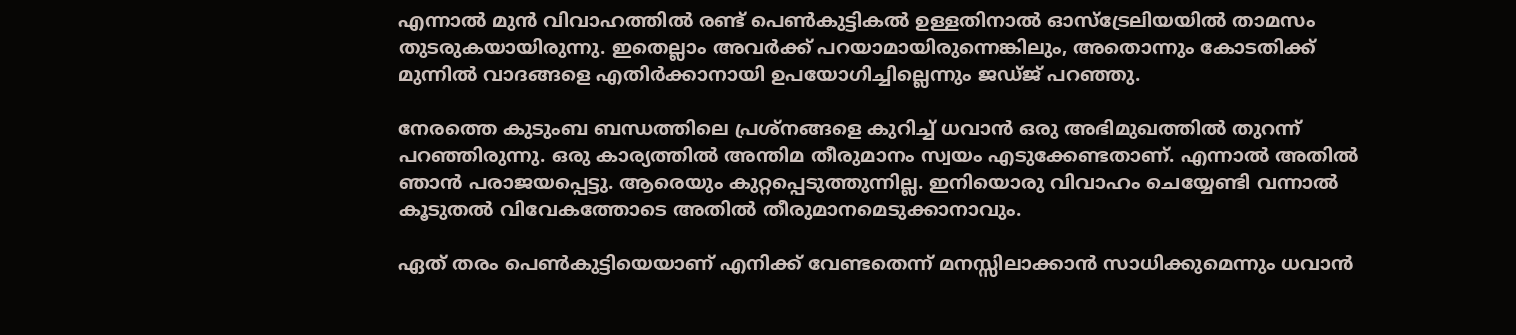എന്നാല്‍ മുന്‍ വിവാഹത്തില്‍ രണ്ട് പെണ്‍കുട്ടികല്‍ ഉള്ളതിനാല്‍ ഓസ്‌ട്രേലിയയില്‍ താമസം തുടരുകയായിരുന്നു. ഇതെല്ലാം അവര്‍ക്ക് പറയാമായിരുന്നെങ്കിലും, അതൊന്നും കോടതിക്ക് മുന്നില്‍ വാദങ്ങളെ എതിര്‍ക്കാനായി ഉപയോഗിച്ചില്ലെന്നും ജഡ്ജ് പറഞ്ഞു.

നേരത്തെ കുടുംബ ബന്ധത്തിലെ പ്രശ്‌നങ്ങളെ കുറിച്ച് ധവാന്‍ ഒരു അഭിമുഖത്തില്‍ തുറന്ന് പറഞ്ഞിരുന്നു. ഒരു കാര്യത്തില്‍ അന്തിമ തീരുമാനം സ്വയം എടുക്കേണ്ടതാണ്. എന്നാല്‍ അതില്‍ ഞാന്‍ പരാജയപ്പെട്ടു. ആരെയും കുറ്റപ്പെടുത്തുന്നില്ല. ഇനിയൊരു വിവാഹം ചെയ്യേണ്ടി വന്നാല്‍ കൂടുതല്‍ വിവേകത്തോടെ അതില്‍ തീരുമാനമെടുക്കാനാവും.

ഏത് തരം പെണ്‍കുട്ടിയെയാണ് എനിക്ക് വേണ്ടതെന്ന് മനസ്സിലാക്കാന്‍ സാധിക്കുമെന്നും ധവാന്‍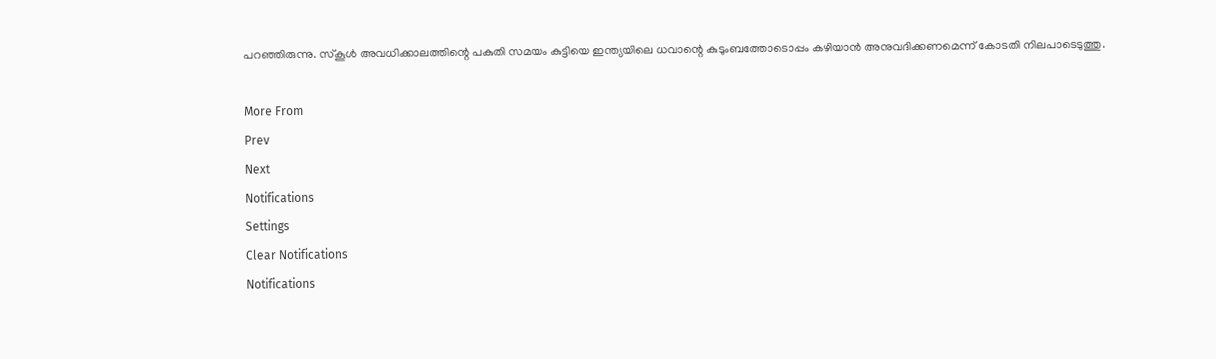പറഞ്ഞിരുന്നു. സ്‌കൂള്‍ അവധിക്കാലത്തിന്റെ പകുതി സമയം കുട്ടിയെ ഇന്ത്യയിലെ ധവാന്റെ കുടുംബത്തോടൊപ്പം കഴിയാന്‍ അനുവദിക്കണമെന്ന് കോടതി നിലപാടെടുത്തു.

More From
Prev
Next
Notifications
Settings
Clear Notifications
Notifications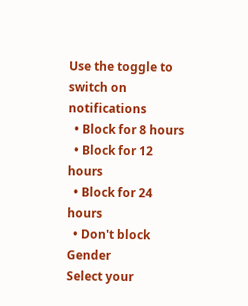Use the toggle to switch on notifications
  • Block for 8 hours
  • Block for 12 hours
  • Block for 24 hours
  • Don't block
Gender
Select your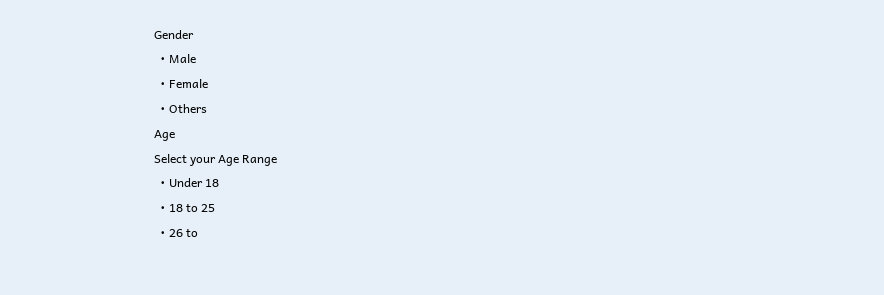Gender
  • Male
  • Female
  • Others
Age
Select your Age Range
  • Under 18
  • 18 to 25
  • 26 to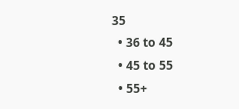35
  • 36 to 45
  • 45 to 55
  • 55+